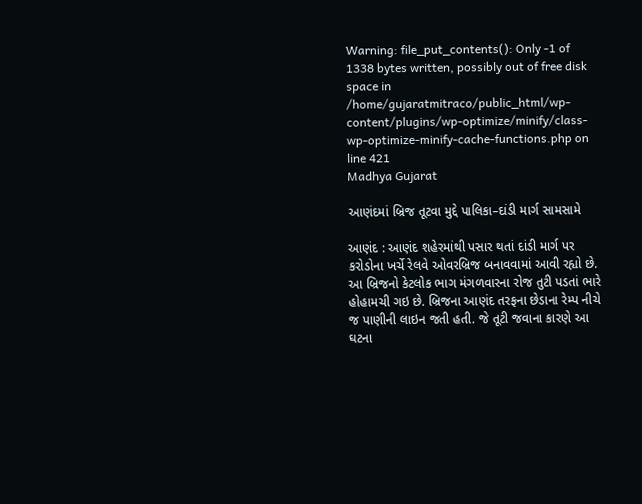Warning: file_put_contents(): Only -1 of 1338 bytes written, possibly out of free disk space in /home/gujaratmitraco/public_html/wp-content/plugins/wp-optimize/minify/class-wp-optimize-minify-cache-functions.php on line 421
Madhya Gujarat

આણંદમાં બ્રિજ તૂટવા મુદ્દે પાલિકા–દાંડી માર્ગ સામસામે

આણંદ : આણંદ શહેરમાંથી પસાર થતાં દાંડી માર્ગ પર કરોડોના ખર્ચે રેલવે ઓવરબ્રિજ બનાવવામાં આવી રહ્યો છે. આ બ્રિજનો કેટલોક ભાગ મંગળવારના રોજ તુટી પડતાં ભારે હોહામચી ગઇ છે. બ્રિજના આણંદ તરફના છેડાના રેમ્પ નીચે જ પાણીની લાઇન જતી હતી. જે તૂટી જવાના કારણે આ ઘટના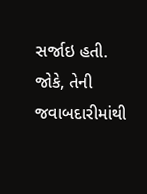સર્જાઇ હતી. જોકે, તેની જવાબદારીમાંથી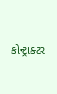કોન્ટ્રાક્ટર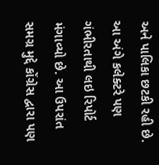અને પાલિકા છટકી રહી છે. આ અંગે કલેક્ટરે પણ ગંભીરતાથી લઇ રિપોર્ટ મંગાવ્યો છે. આ ઉપરાંત સમગ્ર મુદ્દે કોંગ્રેસ દ્વારા પણ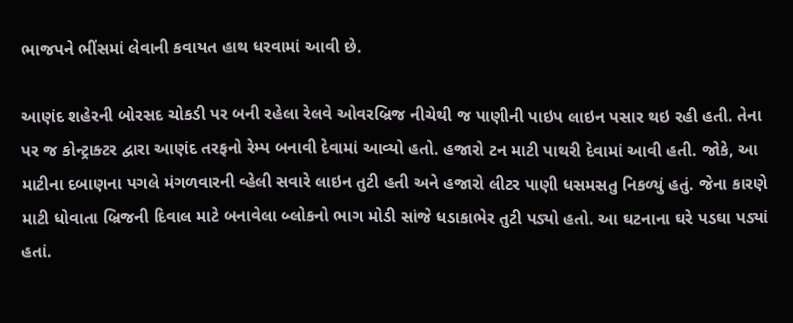ભાજપને ભીંસમાં લેવાની કવાયત હાથ ધરવામાં આવી છે.

આણંદ શહેરની બોરસદ ચોકડી પર બની રહેલા રેલવે ઓવરબ્રિજ નીચેથી જ પાણીની પાઇપ લાઇન પસાર થઇ રહી હતી. તેના પર જ કોન્ટ્રાક્ટર દ્વારા આણંદ તરફનો રેમ્પ બનાવી દેવામાં આવ્યો હતો. હજારો ટન માટી પાથરી દેવામાં આવી હતી. જોકે, આ માટીના દબાણના પગલે મંગળવારની વ્હેલી સવારે લાઇન તુટી હતી અને હજારો લીટર પાણી ધસમસતુ નિકળ્યું હતું. જેના કારણે માટી ધોવાતા બ્રિજની દિવાલ માટે બનાવેલા બ્લોકનો ભાગ મોડી સાંજે ધડાકાભેર તુટી પડ્યો હતો. આ ઘટનાના ઘરે પડઘા પડ્યાં હતાં.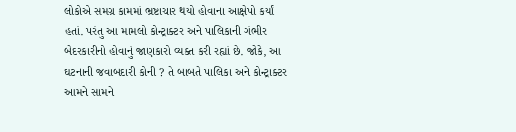લોકોએ સમગ્ર કામમાં ભ્રષ્ટાચાર થયો હોવાના આક્ષેપો કર્યાં હતાં. પરંતુ આ મામલો કોન્ટ્રાક્ટર અને પાલિકાની ગંભીર બેદરકારીનો હોવાનું જાણકારો વ્યક્ત કરી રહ્યાં છે. જોકે, આ ઘટનાની જવાબદારી કોની ? તે બાબતે પાલિકા અને કોન્ટ્રાક્ટર આમને સામને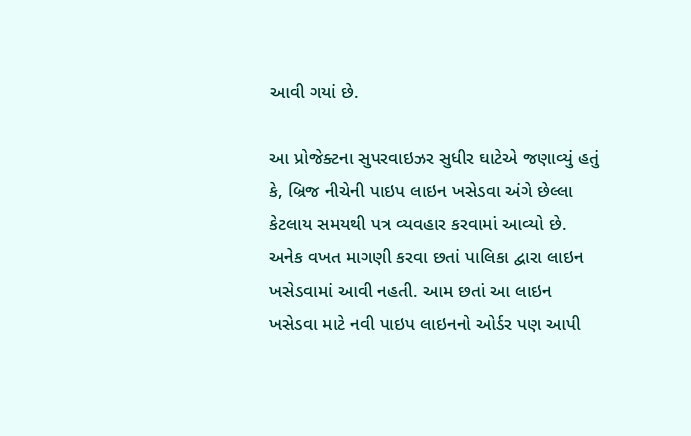આવી ગયાં છે.

આ પ્રોજેક્ટના સુપરવાઇઝર સુધીર ઘાટેએ જણાવ્યું હતું કે, બ્રિજ નીચેની પાઇપ લાઇન ખસેડવા અંગે છેલ્લા કેટલાય સમયથી પત્ર વ્યવહાર કરવામાં આવ્યો છે. અનેક વખત માગણી કરવા છતાં પાલિકા દ્વારા લાઇન ખસેડવામાં આવી નહતી. આમ છતાં આ લાઇન ખસેડવા માટે નવી પાઇપ લાઇનનો ઓર્ડર પણ આપી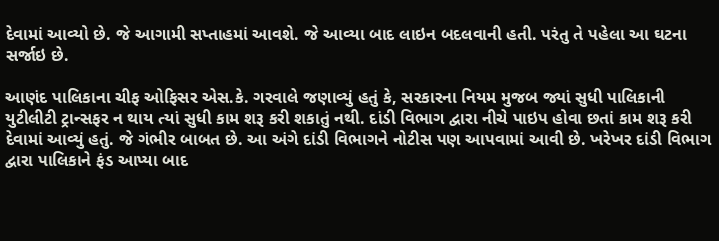દેવામાં આવ્યો છે. જે આગામી સપ્તાહમાં આવશે. જે આવ્યા બાદ લાઇન બદલવાની હતી. પરંતુ તે પહેલા આ ઘટના સર્જાઇ છે.

આણંદ પાલિકાના ચીફ ઓફિસર એસ.કે. ગરવાલે જણાવ્યું હતું કે, સરકારના નિયમ મુજબ જ્યાં સુધી પાલિકાની યુટીલીટી ટ્રાન્સફર ન થાય ત્યાં સુધી કામ શરૂ કરી શકાતું નથી. દાંડી વિભાગ દ્વારા નીચે પાઇપ હોવા છતાં કામ શરૂ કરી દેવામાં આવ્યું હતું. જે ગંભીર બાબત છે. આ અંગે દાંડી વિભાગને નોટીસ પણ આપવામાં આવી છે. ખરેખર દાંડી વિભાગ દ્વારા પાલિકાને ફંડ આપ્યા બાદ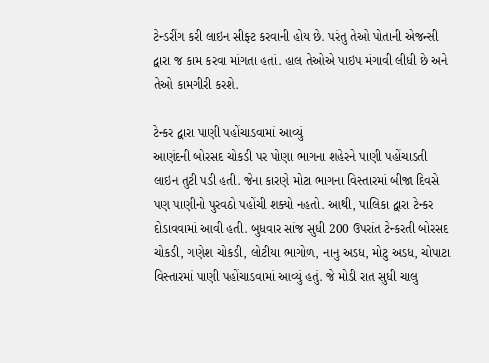ટેન્ડરીંગ કરી લાઇન સીફ્ટ કરવાની હોય છે. પરંતુ તેઓ પોતાની એજન્સી દ્વારા જ કામ કરવા માંગતા હતાં. હાલ તેઓએ પાઇપ મંગાવી લીધી છે અને તેઓ કામગીરી કરશે.

ટેન્કર દ્વારા પાણી પહોંચાડવામાં આવ્યું
આણંદની બોરસદ ચોકડી પર પોણા ભાગના શહેરને પાણી પહોંચાડતી લાઇન તુટી પડી હતી. જેના કારણે મોટા ભાગના વિસ્તારમાં બીજા દિવસે પણ પાણીનો પુરવઠો પહોંચી શક્યો નહતો. આથી, પાલિકા દ્વારા ટેન્કર દોડાવવામાં આવી હતી. બુધવાર સાંજ સુધી 200 ઉપરાંત ટેન્કરતી બોરસદ ચોકડી, ગણેશ ચોકડી, લોટીયા ભાગોળ, નાનુ અડધ, મોટુ અડધ, ચોપાટા વિસ્તારમાં પાણી પહોંચાડવામાં આવ્યું હતું. જે મોડી રાત સુધી ચાલુ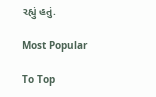રહ્યું હતું.

Most Popular

To Top